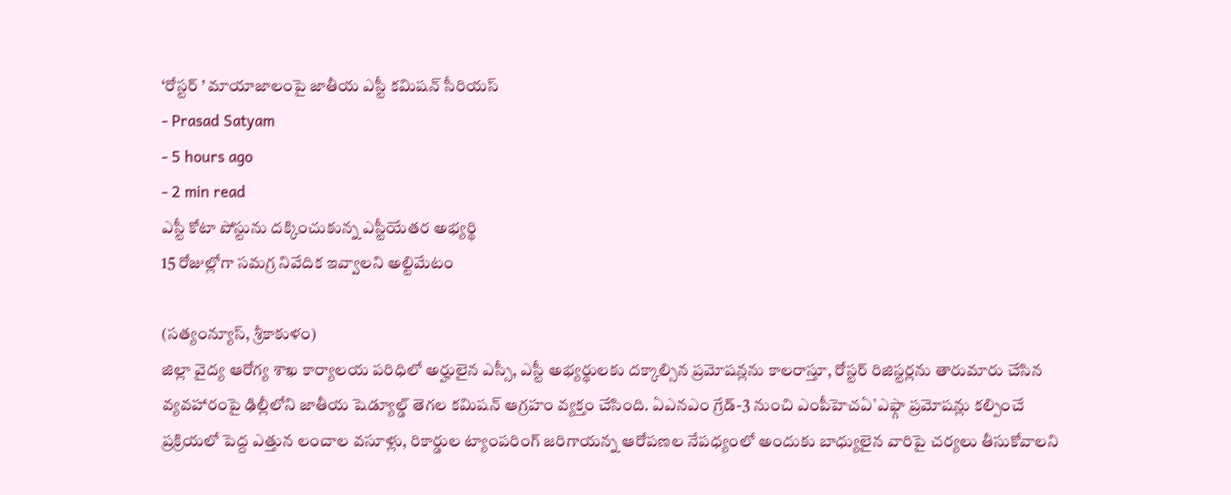‘రోస్టర్ ’ మాయాజాలంపై జాతీయ ఎస్టీ కమిషన్ సీరియస్
- Prasad Satyam
- 5 hours ago
- 2 min read
ఎస్టీ కోటా పోస్టును దక్కించుకున్న ఎస్టీయేతర అభ్యర్థి
15 రోజుల్లోగా సమగ్ర నివేదిక ఇవ్వాలని అల్టిమేటం

(సత్యంన్యూస్, శ్రీకాకుళం)
జిల్లా వైద్య ఆరోగ్య శాఖ కార్యాలయ పరిధిలో అర్హులైన ఎస్సీ, ఎస్టీ అభ్యర్థులకు దక్కాల్సిన ప్రమోషన్లను కాలరాస్తూ, రోస్టర్ రిజిస్టర్లను తారుమారు చేసిన వ్యవహారంపై ఢిల్లీలోని జాతీయ షెడ్యూల్డ్ తెగల కమిషన్ ఆగ్రహం వ్యక్తం చేసింది. ఏఎనఎం గ్రేడ్-3 నుంచి ఎంపీహెచఏ`ఎఫ్గా ప్రమోషన్లు కల్పించే ప్రక్రియలో పెద్ద ఎత్తున లంచాల వసూళ్లు, రికార్డుల ట్యాంపరింగ్ జరిగాయన్న ఆరోపణల నేపధ్యంలో అందుకు బాధ్యులైన వారిపై చర్యలు తీసుకోవాలని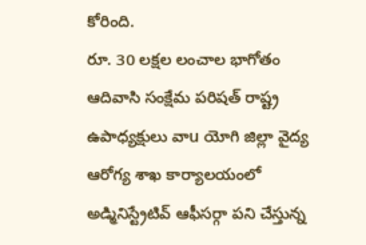కోరింది.
రూ. 30 లక్షల లంచాల భాగోతం
ఆదివాసి సంక్షేమ పరిషత్ రాష్ట్ర ఉపాధ్యక్షులు వాu యోగి జిల్లా వైద్య ఆరోగ్య శాఖ కార్యాలయంలో అడ్మినిస్ట్రేటివ్ ఆఫీసర్గా పని చేస్తున్న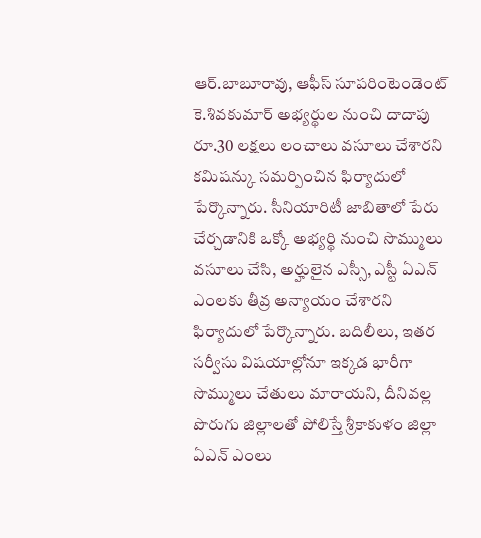ఆర్.బాబూరావు, ఆఫీస్ సూపరింటెండెంట్ కె.శివకుమార్ అభ్యర్థుల నుంచి దాదాపు రూ.30 లక్షలు లంచాలు వసూలు చేశారని కమిషన్కు సమర్పించిన ఫిర్యాదులో పేర్కొన్నారు. సీనియారిటీ జాబితాలో పేరు చేర్చడానికి ఒక్కో అభ్యర్థి నుంచి సొమ్ములు వసూలు చేసి, అర్హులైన ఎస్సీ, ఎస్టీ ఏఎన్ ఎంలకు తీవ్ర అన్యాయం చేశారని ఫిర్యాదులో పేర్కొన్నారు. బదిలీలు, ఇతర సర్వీసు విషయాల్లోనూ ఇక్కడ భారీగా సొమ్ములు చేతులు మారాయని, దీనివల్ల పొరుగు జిల్లాలతో పోలిస్తే శ్రీకాకుళం జిల్లా ఏఎన్ ఎంలు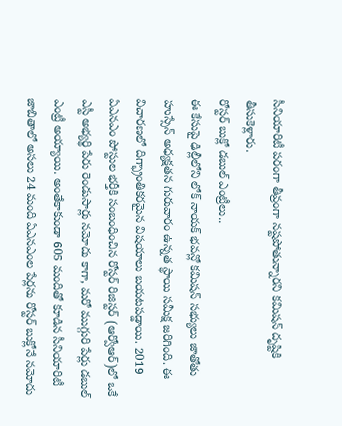సీనియారిటీ పరంగా తీవ్రంగా నష్టపోతున్నారని కమిషన్ దృష్టికి తీసుకెళ్లారు.
రోస్టర్ బుక్లో డబుల్ ఎంట్రీలు..
ఈ కేసుపై ఢిల్లీలోని లోక్ నాయక్ భవన్లో కమిషన్ సభ్యులు జాతోతు హుస్సేన్ అధ్యక్షతన గురువారం ఉన్నత స్థాయి సమీక్ష జరిగింది. ఈ విచారణలో దిగ్భ్రాంతికరమైన విషయాలు బయటపడ్డాయి. 2019 ఏఎనఎం పోస్టుల భర్తీకి సంబంధించిన రోస్టర్ రిజిస్టర్ (ఆర్వోఆర్)లో ఒకే ఎస్టీ అభ్యర్థి పేరు రెండుసార్లు నమోదు కాగా, మరో ముగ్గురి పేర్లు డబుల్ ఎంట్రీ అయ్యాయి. అంతేకాకుండా 605 మందితో కూడిన సీనియారిటీ జాబితాలో అసలు 24 మంది ఏఎనఎంల పేర్లను రోస్టర్ బుక్లోనే నమోదు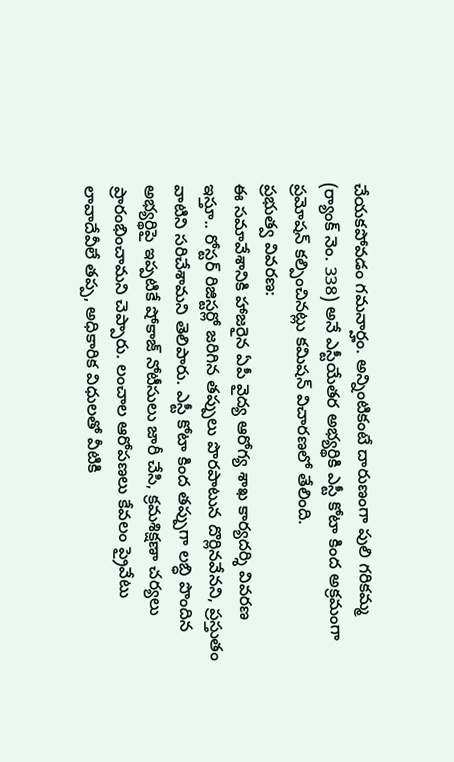చేయకపోవడం గమనార్హం. అన్నింటికంటే దారుణంగా పులి గరికమ్మ (ర్యాంక్ నెం. 338) అనే ఎస్టీయేతర అభ్యర్థికి ఎస్టీ కోటా కింద అక్రమంగా ప్రమోషన్ కల్పించినట్లు కమిషన్ విచారణలో తేలింది.
ప్రభుత్వ వివరణ:
ఈ సమావేశానికి హాజరైన ఏపీ వైద్య ఆరోగ్య శాఖ కార్యదర్శి వివరణ ఇస్తూ.. రోస్టర్ రిజిస్టర్లో జరిగిన తప్పులు పొరపాటున దొర్లినవేనని, ప్రస్తుతం వాటిని సరిచేశామని తెలిపారు. ఎస్టీ కోటా కింద తప్పుగా లబ్ధి పొందిన అభ్యర్థిపై ఇప్పటికే షోకాజ్ నోటీసులు జారీ చేసి, క్రమశిక్షణా చర్యలు ప్రారంభించామని చెప్పారు. లంచాల ఆరోపణలు కేవలం ప్రైవేటు లావాదేవీలే తప్ప, అధికారిక విధులతో వీటికి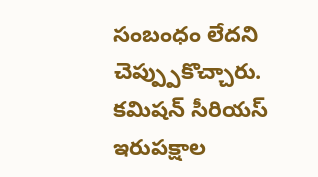సంబంధం లేదని చెప్ప్పుకొచ్చారు.
కమిషన్ సీరియస్
ఇరుపక్షాల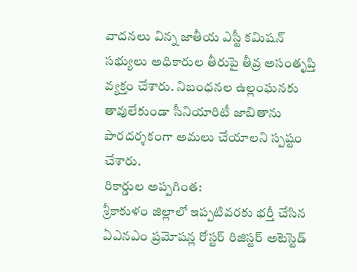వాదనలు విన్న జాతీయ ఎస్టీ కమిషన్ సభ్యులు అధికారుల తీరుపై తీవ్ర అసంతృప్తి వ్యక్తం చేశారు. నిబంధనల ఉల్లంఘనకు తావులేకుండా సీనియారిటీ జాబితాను పారదర్శకంగా అమలు చేయాలని స్పష్టం చేశారు.
రికార్డుల అప్పగింత:
శ్రీకాకుళం జిల్లాలో ఇప్పటివరకు భర్తీ చేసిన ఏఎనఎం ప్రమోషన్ల రోస్టర్ రిజిస్టర్ అటెస్టెడ్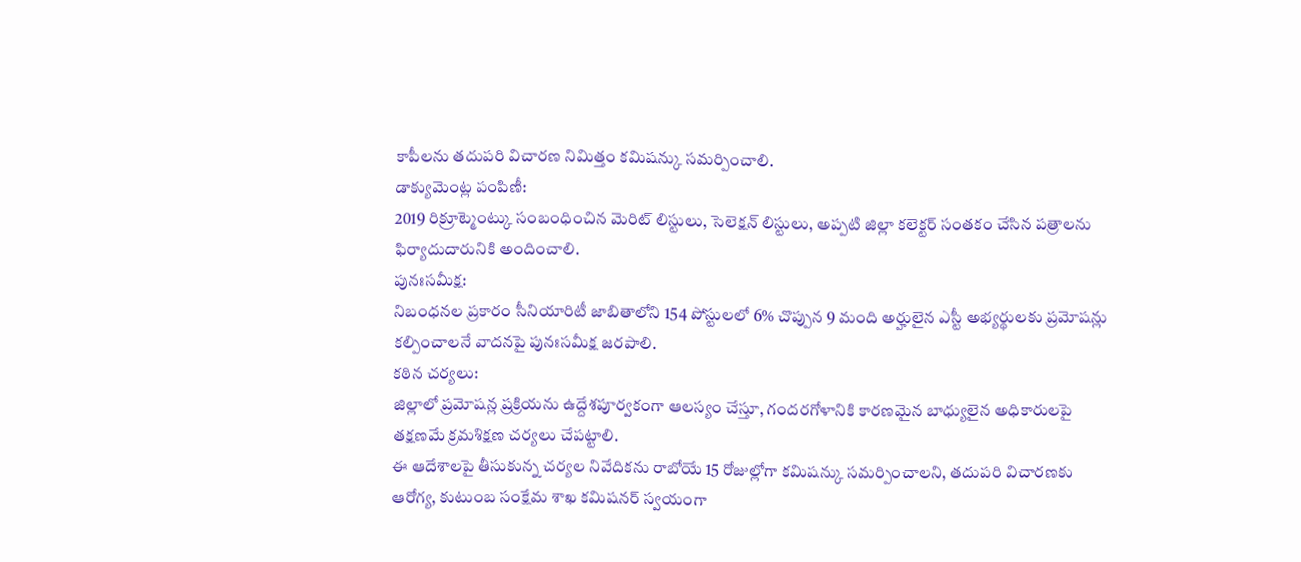కాపీలను తదుపరి విచారణ నిమిత్తం కమిషన్కు సమర్పించాలి.
డాక్యుమెంట్ల పంపిణీ:
2019 రిక్రూట్మెంట్కు సంబంధించిన మెరిట్ లిస్టులు, సెలెక్షన్ లిస్టులు, అప్పటి జిల్లా కలెక్టర్ సంతకం చేసిన పత్రాలను ఫిర్యాదుదారునికి అందించాలి.
పునఃసమీక్ష:
నిబంధనల ప్రకారం సీనియారిటీ జాబితాలోని 154 పోస్టులలో 6% చొప్పున 9 మంది అర్హులైన ఎస్టీ అభ్యర్థులకు ప్రమోషన్లు కల్పించాలనే వాదనపై పునఃసమీక్ష జరపాలి.
కఠిన చర్యలు:
జిల్లాలో ప్రమోషన్ల ప్రక్రియను ఉద్దేశపూర్వకంగా ఆలస్యం చేస్తూ, గందరగోళానికి కారణమైన బాధ్యులైన అధికారులపై తక్షణమే క్రమశిక్షణ చర్యలు చేపట్టాలి.
ఈ ఆదేశాలపై తీసుకున్న చర్యల నివేదికను రాబోయే 15 రోజుల్లోగా కమిషన్కు సమర్పించాలని, తదుపరి విచారణకు ఆరోగ్య, కుటుంబ సంక్షేమ శాఖ కమిషనర్ స్వయంగా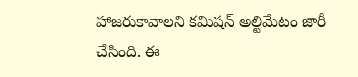హాజరుకావాలని కమిషన్ అల్టిమేటం జారీ చేసింది. ఈ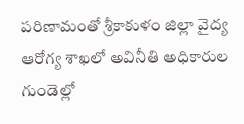పరిణామంతో శ్రీకాకుళం జిల్లా వైద్య ఆరోగ్య శాఖలో అవినీతి అధికారుల గుండెల్లో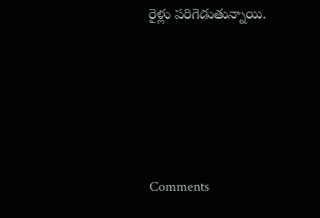రైళ్లు పరిగెడుతున్నాయి.






Comments